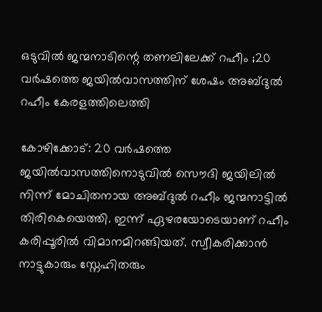ഒടുവിൽ ജന്മനാടിന്റെ തണലിലേക്ക് റഹീം ;20 വർഷത്തെ ജയിൽവാസത്തിന് ശേഷം അബ്ദുൽ റഹീം കേരളത്തിലെത്തി

കോഴിക്കോട്: 20 വർഷത്തെ ജയിൽവാസത്തിനൊടുവിൽ സൌദി ജയിലിൽ നിന്ന് മോചിതനായ അബ്ദുൽ റഹീം ജന്മനാട്ടിൽ തിരികെയെത്തി. ഇന്ന് ഏഴരയോടെയാണ് റഹീം കരിപ്പൂരിൽ വിമാനമിറങ്ങിയത്. സ്വീകരിക്കാൻ നാട്ടുകാരും സ്നേഹിതരും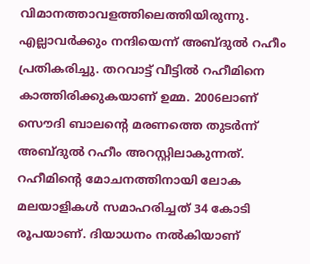വിമാനത്താവളത്തിലെത്തിയിരുന്നു. എല്ലാവർക്കും നന്ദിയെന്ന് അബ്ദുൽ റഹീം പ്രതികരിച്ചു. തറവാട്ട് വീട്ടിൽ റഹീമിനെ കാത്തിരിക്കുകയാണ് ഉമ്മ. 2006ലാണ് സൌദി ബാലന്‍റെ മരണത്തെ തുടര്‍ന്ന് അബ്ദുൽ റഹീം അറസ്റ്റിലാകുന്നത്. റഹീമിന്‍റെ മോചനത്തിനായി ലോക മലയാളികള്‍ സമാഹരിച്ചത് 34 കോടി രൂപയാണ്. ദിയാധനം നൽകിയാണ്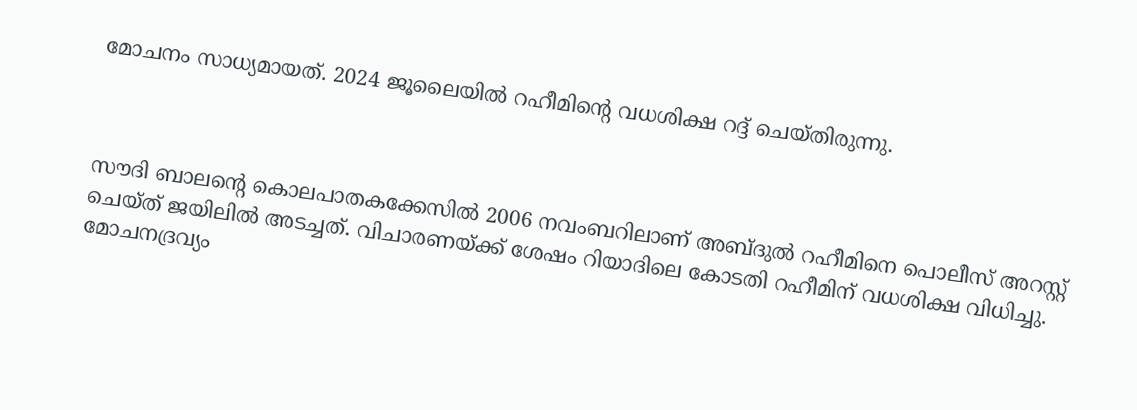മോചനം സാധ്യമായത്. 2024 ജൂലൈയിൽ റഹീമിന്‍റെ വധശിക്ഷ റദ്ദ് ചെയ്തിരുന്നു.



സൗദി ബാലന്റെ കൊലപാതകക്കേസിൽ 2006 നവംബറിലാണ് അബ്‌ദുൽ റഹീമിനെ പൊലീസ് അറസ്റ്റ് ചെയ്ത്‌ ജയിലിൽ അടച്ചത്. വിചാരണയ്ക്ക് ശേഷം റിയാദിലെ കോടതി റഹീമിന് വധശിക്ഷ വിധിച്ചു. മോചനദ്രവ്യം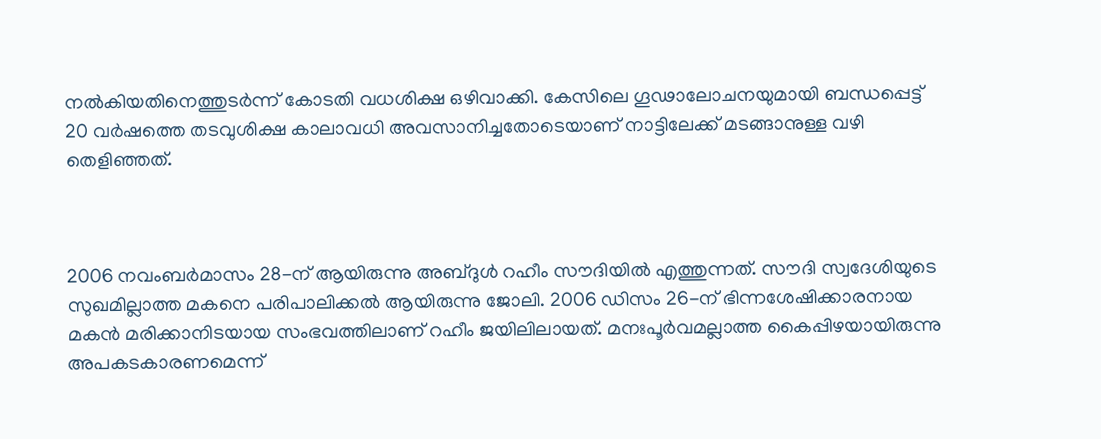നൽകിയതിനെത്തുടർന്ന് കോടതി വധശിക്ഷ ഒഴിവാക്കി. കേസിലെ ഗൂഢാലോചനയുമായി ബന്ധപ്പെട്ട് 20 വർഷത്തെ തടവുശിക്ഷ കാലാവധി അവസാനിച്ചതോടെയാണ് നാട്ടിലേക്ക് മടങ്ങാനുള്ള വഴി തെളിഞ്ഞത്.



2006 നവംബർമാസം 28-ന് ആയിരുന്നു അബ്ദുൾ റഹീം സൗദിയിൽ എത്തുന്നത്. സൗദി സ്വദേശിയുടെ സുഖമില്ലാത്ത മകനെ പരിപാലിക്കൽ ആയിരുന്നു ജോലി. 2006 ഡിസം 26-ന് ഭിന്നശേഷിക്കാരനായ മകൻ മരിക്കാനിടയായ സംഭവത്തിലാണ് റഹീം ജയിലിലായത്. മനഃപൂർവമല്ലാത്ത കൈപ്പിഴയായിരുന്നു അപകടകാരണമെന്ന്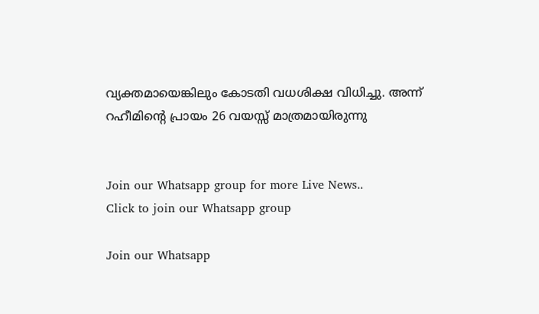വ്യക്തമായെങ്കിലും കോടതി വധശിക്ഷ വിധിച്ചു. അന്ന് റഹീമിന്റെ പ്രായം 26 വയസ്സ് മാത്രമായിരുന്നു


Join our Whatsapp group for more Live News..
Click to join our Whatsapp group

Join our Whatsapp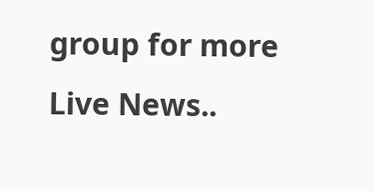group for more Live News..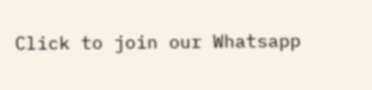Click to join our Whatsapp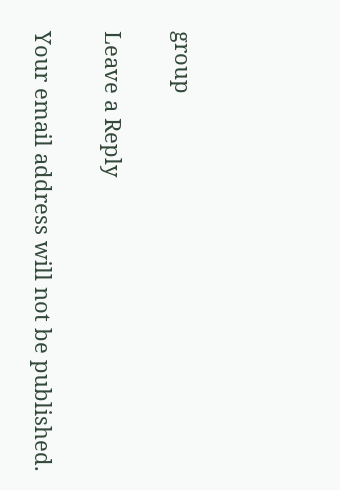group

Leave a Reply

Your email address will not be published.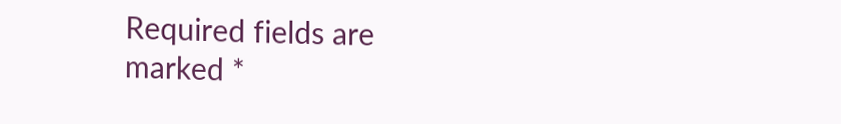Required fields are marked *